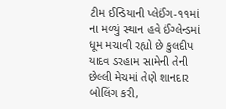ટીમ ઈન્ડિયાની પ્લેઈંગ-૧૧માં ના મળ્યું સ્થાન હવે ઈંગ્લેન્ડમાં ધૂમ મચાવી રહ્યો છે કુલદીપ યાદવ ડરહામ સામેની તેની છેલ્લી મેચમાં તેણે શાનદાર બોલિંગ કરી,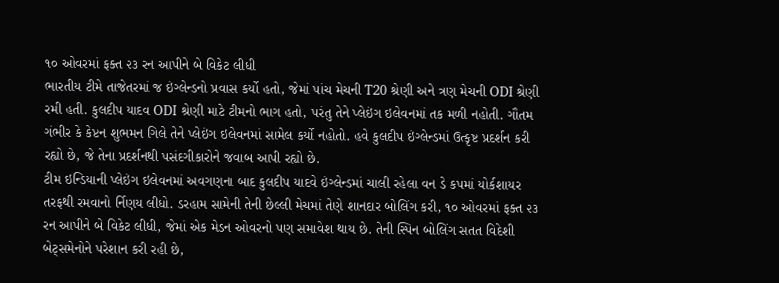૧૦ ઓવરમાં ફક્ત ૨૩ રન આપીને બે વિકેટ લીધી
ભારતીય ટીમે તાજેતરમાં જ ઇંગ્લેન્ડનો પ્રવાસ કર્યો હતો, જેમાં પાંચ મેચની T20 શ્રેણી અને ત્રણ મેચની ODI શ્રેણી રમી હતી. કુલદીપ યાદવ ODI શ્રેણી માટે ટીમનો ભાગ હતો, પરંતુ તેને પ્લેઇંગ ઇલેવનમાં તક મળી નહોતી. ગૌતમ ગંભીર કે કેપ્ટન શુભમન ગિલે તેને પ્લેઇંગ ઇલેવનમાં સામેલ કર્યો નહોતો. હવે કુલદીપ ઇંગ્લેન્ડમાં ઉત્કૃષ્ટ પ્રદર્શન કરી રહ્યો છે, જે તેના પ્રદર્શનથી પસંદગીકારોને જવાબ આપી રહ્યો છે.
ટીમ ઇન્ડિયાની પ્લેઇંગ ઇલેવનમાં અવગણના બાદ કુલદીપ યાદવે ઇંગ્લેન્ડમાં ચાલી રહેલા વન ડે કપમાં યોર્કશાયર તરફથી રમવાનો ર્નિણય લીધો. ડરહામ સામેની તેની છેલ્લી મેચમાં તેણે શાનદાર બોલિંગ કરી, ૧૦ ઓવરમાં ફક્ત ૨૩ રન આપીને બે વિકેટ લીધી, જેમાં એક મેડન ઓવરનો પણ સમાવેશ થાય છે. તેની સ્પિન બોલિંગ સતત વિદેશી બેટ્સમેનોને પરેશાન કરી રહી છે,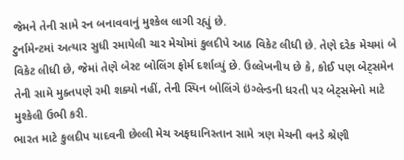જેમને તેની સામે રન બનાવવાનું મુશ્કેલ લાગી રહ્યું છે.
ટુર્નામેન્ટમાં અત્યાર સુધી રમાયેલી ચાર મેચોમાં કુલદીપે આઠ વિકેટ લીધી છે. તેણે દરેક મેચમાં બે વિકેટ લીધી છે, જેમાં તેણે બેસ્ટ બોલિંગ ફોર્મ દર્શાવ્યું છે. ઉલ્લેખનીય છે કે, કોઈ પણ બેટ્સમેન તેની સામે મુક્તપણે રમી શક્યો નહીં, તેની સ્પિન બોલિંગે ઇંગ્લેન્ડની ધરતી પર બેટ્સમેનો માટે મુશ્કેલી ઉભી કરી.
ભારત માટે કુલદીપ યાદવની છેલ્લી મેચ અફઘાનિસ્તાન સામે ત્રણ મેચની વનડે શ્રેણી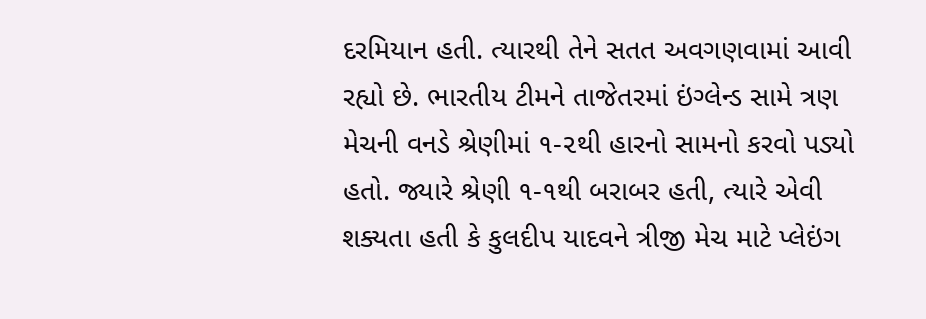દરમિયાન હતી. ત્યારથી તેને સતત અવગણવામાં આવી રહ્યો છે. ભારતીય ટીમને તાજેતરમાં ઇંગ્લેન્ડ સામે ત્રણ મેચની વનડે શ્રેણીમાં ૧-૨થી હારનો સામનો કરવો પડ્યો હતો. જ્યારે શ્રેણી ૧-૧થી બરાબર હતી, ત્યારે એવી શક્યતા હતી કે કુલદીપ યાદવને ત્રીજી મેચ માટે પ્લેઇંગ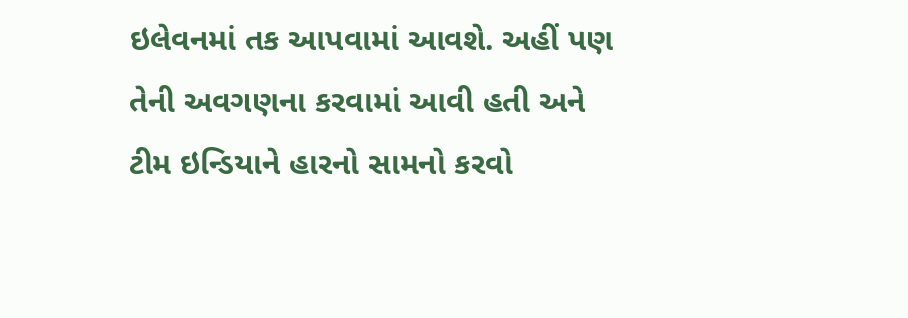ઇલેવનમાં તક આપવામાં આવશે. અહીં પણ તેની અવગણના કરવામાં આવી હતી અને ટીમ ઇન્ડિયાને હારનો સામનો કરવો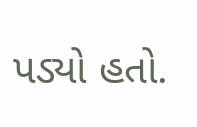પડ્યો હતો.